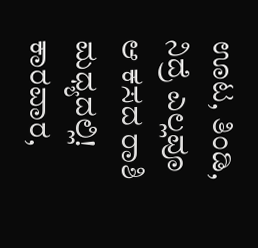ಊಟ, ತಿಂಡಿ, ನಿದ್ರೆ ಎಲ್ಲವೂ ಆ ಕಸದ ರಾಶಿ ಮಧ್ಯದಲ್ಲಿ!
ಕಾರವಾರ,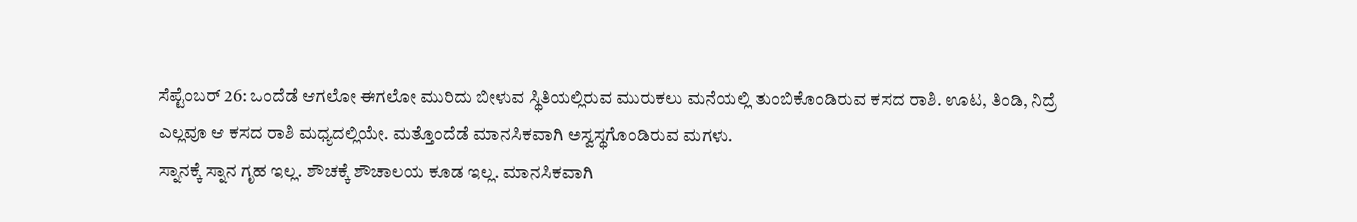ಸೆಪ್ಟೆಂಬರ್ 26: ಒಂದೆಡೆ ಆಗಲೋ ಈಗಲೋ ಮುರಿದು ಬೀಳುವ ಸ್ಥಿತಿಯಲ್ಲಿರುವ ಮುರುಕಲು ಮನೆಯಲ್ಲಿ ತುಂಬಿಕೊಂಡಿರುವ ಕಸದ ರಾಶಿ. ಊಟ, ತಿಂಡಿ, ನಿದ್ರೆ ಎಲ್ಲವೂ ಆ ಕಸದ ರಾಶಿ ಮಧ್ಯದಲ್ಲಿಯೇ. ಮತ್ತೊಂದೆಡೆ ಮಾನಸಿಕವಾಗಿ ಅಸ್ವಸ್ಥಗೊಂಡಿರುವ ಮಗಳು.
ಸ್ನಾನಕ್ಕೆ ಸ್ನಾನ ಗೃಹ ಇಲ್ಲ. ಶೌಚಕ್ಕೆ ಶೌಚಾಲಯ ಕೂಡ ಇಲ್ಲ. ಮಾನಸಿಕವಾಗಿ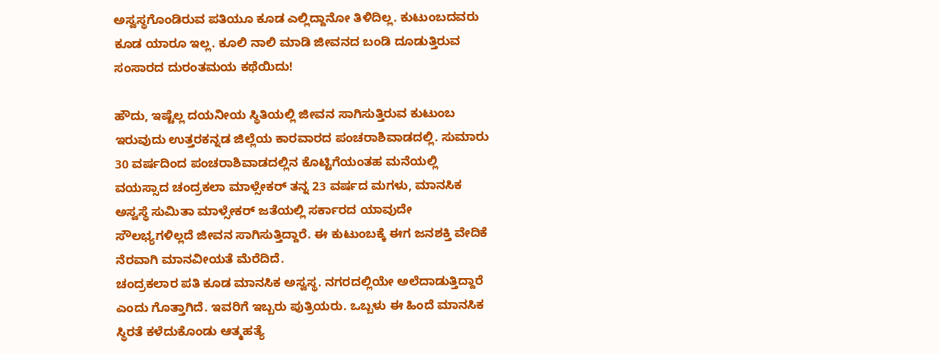ಅಸ್ವಸ್ಥಗೊಂಡಿರುವ ಪತಿಯೂ ಕೂಡ ಎಲ್ಲಿದ್ದಾನೋ ತಿಳಿದಿಲ್ಲ. ಕುಟುಂಬದವರು ಕೂಡ ಯಾರೂ ಇಲ್ಲ. ಕೂಲಿ ನಾಲಿ ಮಾಡಿ ಜೀವನದ ಬಂಡಿ ದೂಡುತ್ತಿರುವ ಸಂಸಾರದ ದುರಂತಮಯ ಕಥೆಯಿದು!

ಹೌದು, ಇಷ್ಟೆಲ್ಲ ದಯನೀಯ ಸ್ಥಿತಿಯಲ್ಲಿ ಜೀವನ ಸಾಗಿಸುತ್ತಿರುವ ಕುಟುಂಬ ಇರುವುದು ಉತ್ತರಕನ್ನಡ ಜಿಲ್ಲೆಯ ಕಾರವಾರದ ಪಂಚರಾಶಿವಾಡದಲ್ಲಿ. ಸುಮಾರು 30 ವರ್ಷದಿಂದ ಪಂಚರಾಶಿವಾಡದಲ್ಲಿನ ಕೊಟ್ಟಿಗೆಯಂತಹ ಮನೆಯಲ್ಲಿ ವಯಸ್ಸಾದ ಚಂದ್ರಕಲಾ ಮಾಳ್ಸೇಕರ್ ತನ್ನ 23 ವರ್ಷದ ಮಗಳು, ಮಾನಸಿಕ ಅಸ್ವಸ್ಥೆ ಸುಮಿತಾ ಮಾಳ್ಸೇಕರ್ ಜತೆಯಲ್ಲಿ ಸರ್ಕಾರದ ಯಾವುದೇ ಸೌಲಭ್ಯಗಳಿಲ್ಲದೆ ಜೀವನ ಸಾಗಿಸುತ್ತಿದ್ದಾರೆ. ಈ ಕುಟುಂಬಕ್ಕೆ ಈಗ ಜನಶಕ್ತಿ ವೇದಿಕೆ ನೆರವಾಗಿ ಮಾನವೀಯತೆ ಮೆರೆದಿದೆ.
ಚಂದ್ರಕಲಾರ ಪತಿ ಕೂಡ ಮಾನಸಿಕ ಅಸ್ವಸ್ಥ. ನಗರದಲ್ಲಿಯೇ ಅಲೆದಾಡುತ್ತಿದ್ದಾರೆ ಎಂದು ಗೊತ್ತಾಗಿದೆ. ಇವರಿಗೆ ಇಬ್ಬರು ಪುತ್ರಿಯರು. ಒಬ್ಬಳು ಈ ಹಿಂದೆ ಮಾನಸಿಕ ಸ್ಥಿರತೆ ಕಳೆದುಕೊಂಡು ಆತ್ಮಹತ್ಯೆ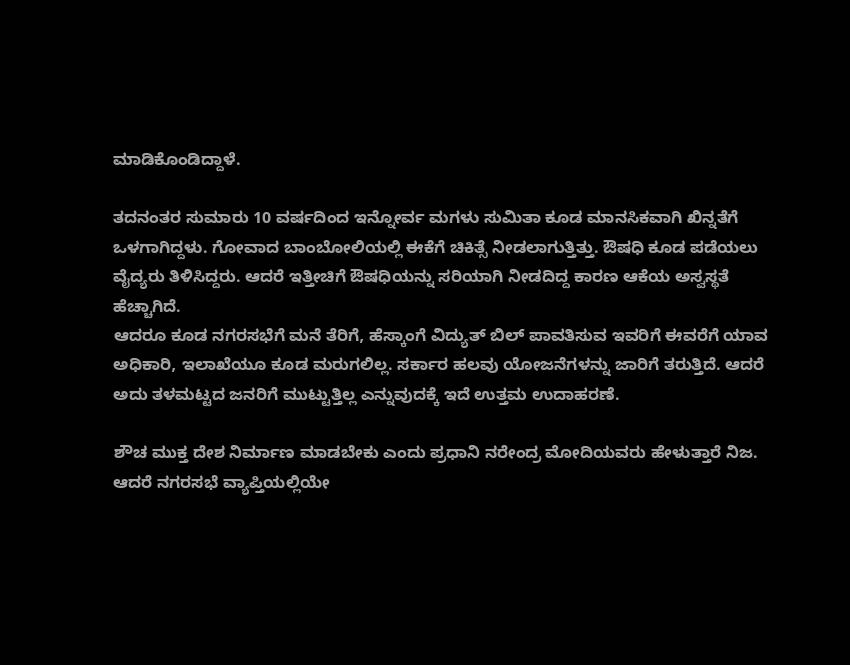ಮಾಡಿಕೊಂಡಿದ್ದಾಳೆ.

ತದನಂತರ ಸುಮಾರು 10 ವರ್ಷದಿಂದ ಇನ್ನೋರ್ವ ಮಗಳು ಸುಮಿತಾ ಕೂಡ ಮಾನಸಿಕವಾಗಿ ಖಿನ್ನತೆಗೆ ಒಳಗಾಗಿದ್ದಳು. ಗೋವಾದ ಬಾಂಬೋಲಿಯಲ್ಲಿ ಈಕೆಗೆ ಚಿಕಿತ್ಸೆ ನೀಡಲಾಗುತ್ತಿತ್ತು. ಔಷಧಿ ಕೂಡ ಪಡೆಯಲು ವೈದ್ಯರು ತಿಳಿಸಿದ್ದರು. ಆದರೆ ಇತ್ತೀಚಿಗೆ ಔಷಧಿಯನ್ನು ಸರಿಯಾಗಿ ನೀಡದಿದ್ದ ಕಾರಣ ಆಕೆಯ ಅಸ್ವಸ್ಥತೆ ಹೆಚ್ಚಾಗಿದೆ.
ಆದರೂ ಕೂಡ ನಗರಸಭೆಗೆ ಮನೆ ತೆರಿಗೆ, ಹೆಸ್ಕಾಂಗೆ ವಿದ್ಯುತ್ ಬಿಲ್ ಪಾವತಿಸುವ ಇವರಿಗೆ ಈವರೆಗೆ ಯಾವ ಅಧಿಕಾರಿ, ಇಲಾಖೆಯೂ ಕೂಡ ಮರುಗಲಿಲ್ಲ. ಸರ್ಕಾರ ಹಲವು ಯೋಜನೆಗಳನ್ನು ಜಾರಿಗೆ ತರುತ್ತಿದೆ. ಆದರೆ ಅದು ತಳಮಟ್ಟದ ಜನರಿಗೆ ಮುಟ್ಟುತ್ತಿಲ್ಲ ಎನ್ನುವುದಕ್ಕೆ ಇದೆ ಉತ್ತಮ ಉದಾಹರಣೆ.

ಶೌಚ ಮುಕ್ತ ದೇಶ ನಿರ್ಮಾಣ ಮಾಡಬೇಕು ಎಂದು ಪ್ರಧಾನಿ ನರೇಂದ್ರ ಮೋದಿಯವರು ಹೇಳುತ್ತಾರೆ ನಿಜ. ಆದರೆ ನಗರಸಭೆ ವ್ಯಾಪ್ತಿಯಲ್ಲಿಯೇ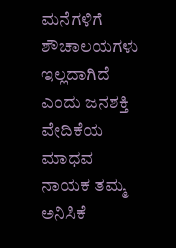ಮನೆಗಳಿಗೆ ಶೌಚಾಲಯಗಳು ಇಲ್ಲದಾಗಿದೆ ಎಂದು ಜನಶಕ್ತಿ ವೇದಿಕೆಯ ಮಾಧವ ನಾಯಕ ತಮ್ಮ ಅನಿಸಿಕೆ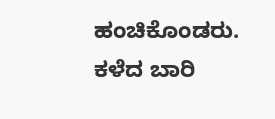ಹಂಚಿಕೊಂಡರು.
ಕಳೆದ ಬಾರಿ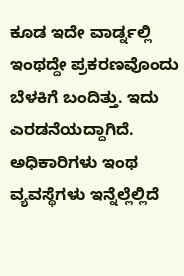ಕೂಡ ಇದೇ ವಾರ್ಡ್ನಲ್ಲಿ ಇಂಥದ್ದೇ ಪ್ರಕರಣವೊಂದು ಬೆಳಕಿಗೆ ಬಂದಿತ್ತು. ಇದು ಎರಡನೆಯದ್ದಾಗಿದೆ. ಅಧಿಕಾರಿಗಳು ಇಂಥ ವ್ಯವಸ್ಥೆಗಳು ಇನ್ನೆಲ್ಲೆಲ್ಲಿದೆ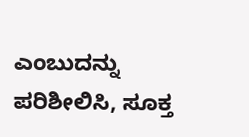ಎಂಬುದನ್ನು ಪರಿಶೀಲಿಸಿ, ಸೂಕ್ತ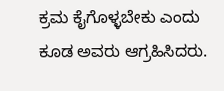ಕ್ರಮ ಕೈಗೊಳ್ಳಬೇಕು ಎಂದು ಕೂಡ ಅವರು ಆಗ್ರಹಿಸಿದರು.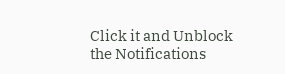Click it and Unblock the Notifications